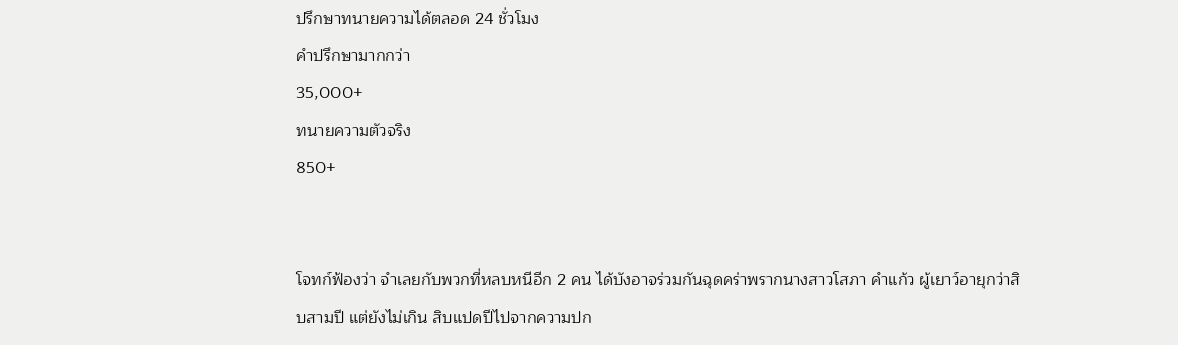ปรึกษาทนายความได้ตลอด 24 ชั่วโมง
คำปรึกษามากกว่า
35,000+
ทนายความตัวจริง
850+


โจทก์ฟ้องว่า จำเลยกับพวกที่หลบหนีอีก 2 คน ได้บังอาจร่วมกันฉุดคร่าพรากนางสาวโสภา คำแก้ว ผู้เยาว์อายุกว่าสิบสามปี แต่ยังไม่เกิน สิบแปดปีไปจากความปก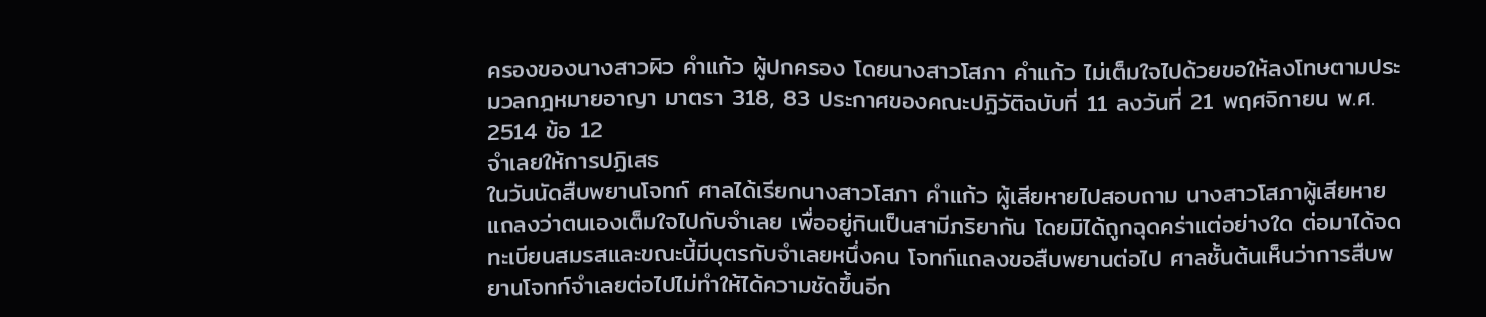ครองของนางสาวผิว คำแก้ว ผู้ปกครอง โดยนางสาวโสภา คำแก้ว ไม่เต็มใจไปด้วยขอให้ลงโทษตามประมวลกฎหมายอาญา มาตรา 318, 83 ประกาศของคณะปฏิวัติฉบับที่ 11 ลงวันที่ 21 พฤศจิกายน พ.ศ. 2514 ข้อ 12
จำเลยให้การปฏิเสธ
ในวันนัดสืบพยานโจทก์ ศาลได้เรียกนางสาวโสภา คำแก้ว ผู้เสียหายไปสอบถาม นางสาวโสภาผู้เสียหายแถลงว่าตนเองเต็มใจไปกับจำเลย เพื่ออยู่กินเป็นสามีภริยากัน โดยมิได้ถูกฉุดคร่าแต่อย่างใด ต่อมาได้จดทะเบียนสมรสและขณะนี้มีบุตรกับจำเลยหนึ่งคน โจทก์แถลงขอสืบพยานต่อไป ศาลชั้นต้นเห็นว่าการสืบพยานโจทก์จำเลยต่อไปไม่ทำให้ได้ความชัดขึ้นอีก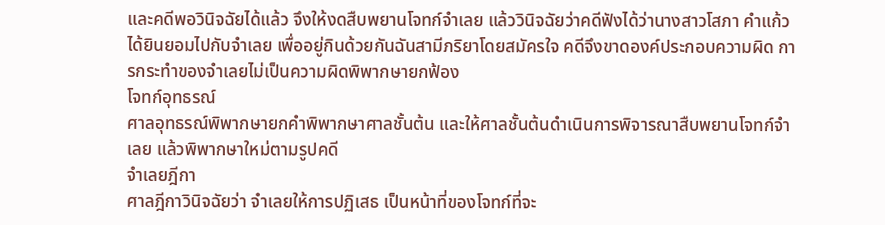และคดีพอวินิจฉัยได้แล้ว จึงให้งดสืบพยานโจทก์จำเลย แล้ววินิจฉัยว่าคดีฟังได้ว่านางสาวโสภา คำแก้ว ได้ยินยอมไปกับจำเลย เพื่ออยู่กินด้วยกันฉันสามีภริยาโดยสมัครใจ คดีจึงขาดองค์ประกอบความผิด การกระทำของจำเลยไม่เป็นความผิดพิพากษายกฟ้อง
โจทก์อุทธรณ์
ศาลอุทธรณ์พิพากษายกคำพิพากษาศาลชั้นต้น และให้ศาลชั้นต้นดำเนินการพิจารณาสืบพยานโจทก์จำเลย แล้วพิพากษาใหม่ตามรูปคดี
จำเลยฎีกา
ศาลฎีกาวินิจฉัยว่า จำเลยให้การปฏิเสธ เป็นหน้าที่ของโจทก์ที่จะ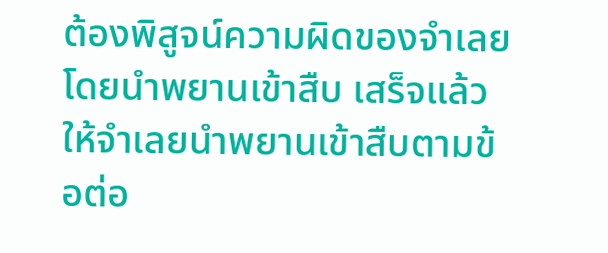ต้องพิสูจน์ความผิดของจำเลยโดยนำพยานเข้าสืบ เสร็จแล้วให้จำเลยนำพยานเข้าสืบตามข้อต่อ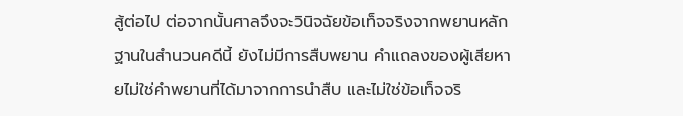สู้ต่อไป ต่อจากนั้นศาลจึงจะวินิจฉัยข้อเท็จจริงจากพยานหลักฐานในสำนวนคดีนี้ ยังไม่มีการสืบพยาน คำแถลงของผู้เสียหายไม่ใช่คำพยานที่ได้มาจากการนำสืบ และไม่ใช่ข้อเท็จจริ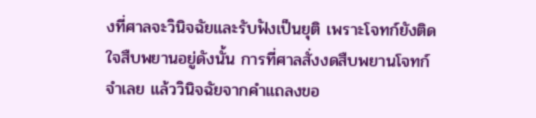งที่ศาลจะวินิจฉัยและรับฟังเป็นยุติ เพราะโจทก์ยังติดใจสืบพยานอยู่ดังนั้น การที่ศาลสั่งงดสืบพยานโจทก์จำเลย แล้ววินิจฉัยจากคำแถลงขอ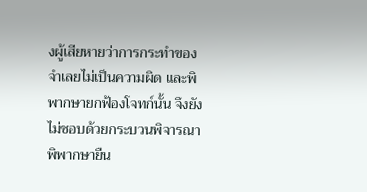งผู้เสียหายว่าการกระทำของจำเลยไม่เป็นความผิด และพิพากษายกฟ้องโจทก์นั้น จึงยังไม่ชอบด้วยกระบวนพิจารณา
พิพากษายืน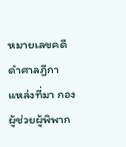หมายเลขคดีดำศาลฎีกา
แหล่งที่มา กองผู้ช่วยผู้พิพาก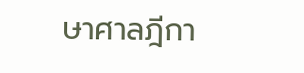ษาศาลฎีกา